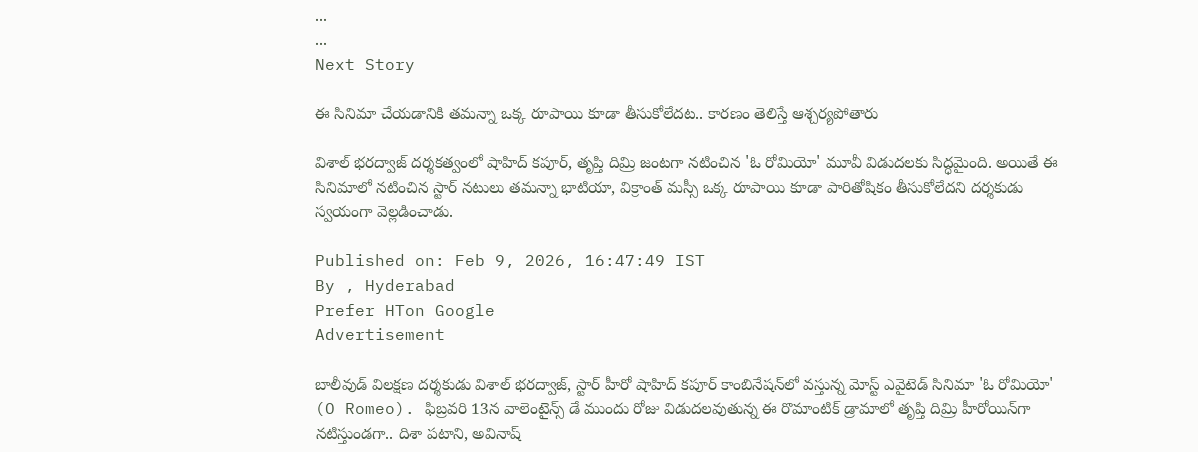...
...
Next Story

ఈ సినిమా చేయడానికి తమన్నా ఒక్క రూపాయి కూడా తీసుకోలేదట.. కారణం తెలిస్తే ఆశ్చర్యపోతారు

విశాల్ భరద్వాజ్ దర్శకత్వంలో షాహిద్ కపూర్, తృప్తి దిమ్రి జంటగా నటించిన 'ఓ రోమియో' మూవీ విడుదలకు సిద్ధమైంది. అయితే ఈ సినిమాలో నటించిన స్టార్ నటులు తమన్నా భాటియా, విక్రాంత్ మస్సీ ఒక్క రూపాయి కూడా పారితోషికం తీసుకోలేదని దర్శకుడు స్వయంగా వెల్లడించాడు.

Published on: Feb 9, 2026, 16:47:49 IST
By , Hyderabad
Prefer HTon Google
Advertisement

బాలీవుడ్ విలక్షణ దర్శకుడు విశాల్ భరద్వాజ్, స్టార్ హీరో షాహిద్ కపూర్ కాంబినేషన్‌లో వస్తున్న మోస్ట్ ఎవైటెడ్ సినిమా 'ఓ రోమియో' (O Romeo). ఫిబ్రవరి 13న వాలెంటైన్స్ డే ముందు రోజు విడుదలవుతున్న ఈ రొమాంటిక్ డ్రామాలో తృప్తి దిమ్రి హీరోయిన్‌గా నటిస్తుండగా.. దిశా పటాని, అవినాష్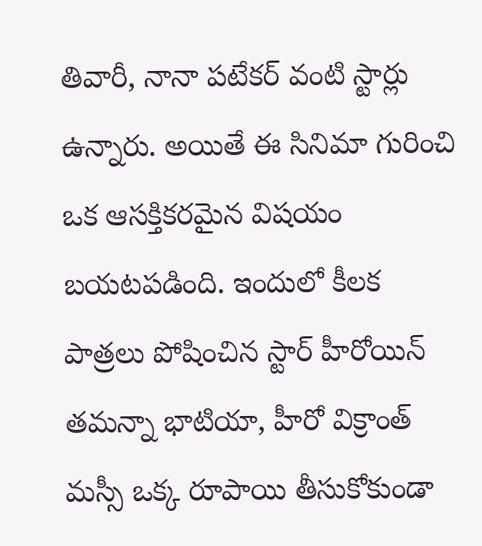తివారీ, నానా పటేకర్ వంటి స్టార్లు ఉన్నారు. అయితే ఈ సినిమా గురించి ఒక ఆసక్తికరమైన విషయం బయటపడింది. ఇందులో కీలక పాత్రలు పోషించిన స్టార్ హీరోయిన్ తమన్నా భాటియా, హీరో విక్రాంత్ మస్సీ ఒక్క రూపాయి తీసుకోకుండా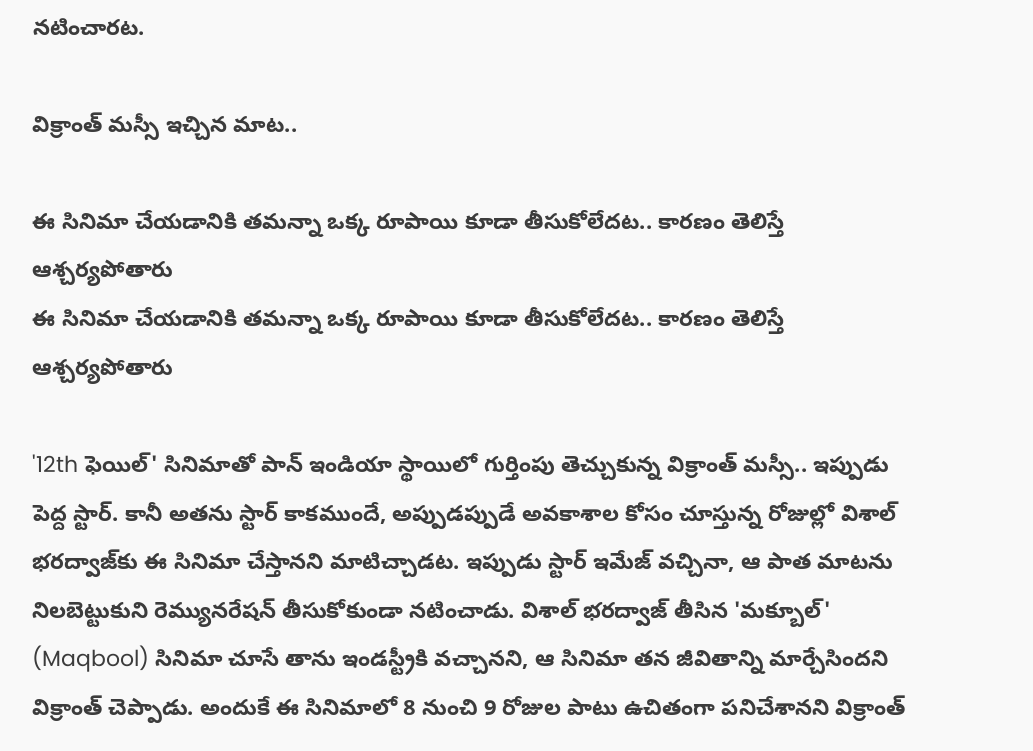నటించారట.

విక్రాంత్ మస్సీ ఇచ్చిన మాట..

ఈ సినిమా చేయడానికి తమన్నా ఒక్క రూపాయి కూడా తీసుకోలేదట.. కారణం తెలిస్తే ఆశ్చర్యపోతారు
ఈ సినిమా చేయడానికి తమన్నా ఒక్క రూపాయి కూడా తీసుకోలేదట.. కారణం తెలిస్తే ఆశ్చర్యపోతారు

'12th ఫెయిల్' సినిమాతో పాన్ ఇండియా స్థాయిలో గుర్తింపు తెచ్చుకున్న విక్రాంత్ మస్సీ.. ఇప్పుడు పెద్ద స్టార్. కానీ అతను స్టార్ కాకముందే, అప్పుడప్పుడే అవకాశాల కోసం చూస్తున్న రోజుల్లో విశాల్ భరద్వాజ్‌కు ఈ సినిమా చేస్తానని మాటిచ్చాడట. ఇప్పుడు స్టార్ ఇమేజ్ వచ్చినా, ఆ పాత మాటను నిలబెట్టుకుని రెమ్యునరేషన్ తీసుకోకుండా నటించాడు. విశాల్ భరద్వాజ్ తీసిన 'మక్బూల్' (Maqbool) సినిమా చూసే తాను ఇండస్ట్రీకి వచ్చానని, ఆ సినిమా తన జీవితాన్ని మార్చేసిందని విక్రాంత్ చెప్పాడు. అందుకే ఈ సినిమాలో 8 నుంచి 9 రోజుల పాటు ఉచితంగా పనిచేశానని విక్రాంత్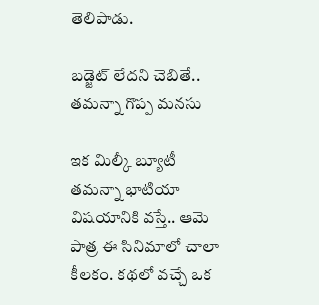తెలిపాడు.

బడ్జెట్ లేదని చెబితే.. తమన్నా గొప్ప మనసు

ఇక మిల్కీ బ్యూటీ తమన్నా భాటియా విషయానికి వస్తే.. ఆమె పాత్ర ఈ సినిమాలో చాలా కీలకం. కథలో వచ్చే ఒక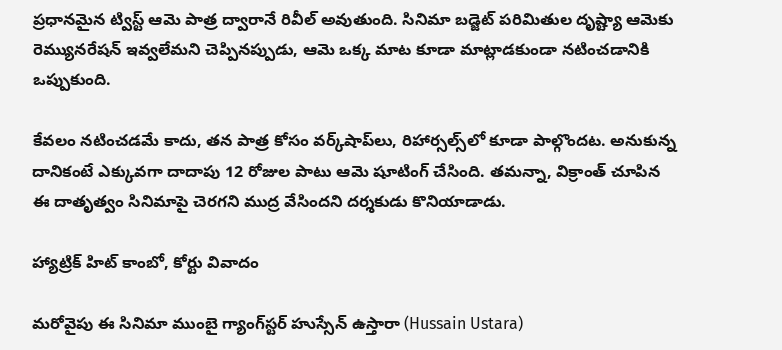ప్రధానమైన ట్విస్ట్ ఆమె పాత్ర ద్వారానే రివీల్ అవుతుంది. సినిమా బడ్జెట్ పరిమితుల దృష్ట్యా ఆమెకు రెమ్యునరేషన్ ఇవ్వలేమని చెప్పినప్పుడు, ఆమె ఒక్క మాట కూడా మాట్లాడకుండా నటించడానికి ఒప్పుకుంది.

కేవలం నటించడమే కాదు, తన పాత్ర కోసం వర్క్‌షాప్‌లు, రిహార్సల్స్‌లో కూడా పాల్గొందట. అనుకున్న దానికంటే ఎక్కువగా దాదాపు 12 రోజుల పాటు ఆమె షూటింగ్‌ చేసింది. తమన్నా, విక్రాంత్ చూపిన ఈ దాతృత్వం సినిమాపై చెరగని ముద్ర వేసిందని దర్శకుడు కొనియాడాడు.

హ్యాట్రిక్ హిట్ కాంబో, కోర్టు వివాదం

మరోవైపు ఈ సినిమా ముంబై గ్యాంగ్‌స్టర్ హుస్సేన్ ఉస్తారా (Hussain Ustara)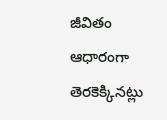జీవితం ఆధారంగా తెరకెక్కినట్లు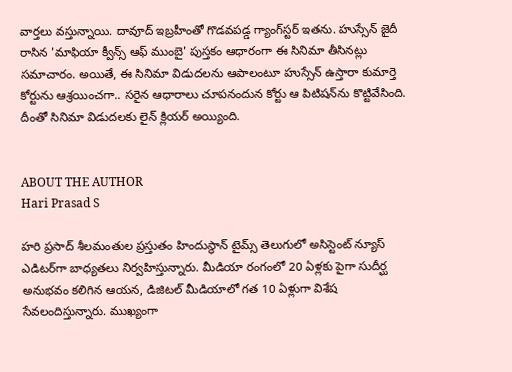వార్తలు వస్తున్నాయి. దావూద్ ఇబ్రహీంతో గొడవపడ్డ గ్యాంగ్‌స్టర్ ఇతను. హుస్సేన్ జైదీ రాసిన 'మాఫియా క్వీన్స్ ఆఫ్ ముంబై' పుస్తకం ఆధారంగా ఈ సినిమా తీసినట్లు సమాచారం. అయితే, ఈ సినిమా విడుదలను ఆపాలంటూ హుస్సేన్ ఉస్తారా కుమార్తె కోర్టును ఆశ్రయించగా.. సరైన ఆధారాలు చూపనందున కోర్టు ఆ పిటిషన్‌ను కొట్టివేసింది. దీంతో సినిమా విడుదలకు లైన్ క్లియర్ అయ్యింది.


ABOUT THE AUTHOR
Hari Prasad S

హరి ప్రసాద్ శీలమంతుల ప్రస్తుతం హిందుస్థాన్ టైమ్స్ తెలుగులో అసిస్టెంట్ న్యూస్ ఎడిటర్‌గా బాధ్యతలు నిర్వహిస్తున్నారు. మీడియా రంగంలో 20 ఏళ్లకు పైగా సుదీర్ఘ అనుభవం కలిగిన ఆయన, డిజిటల్ మీడియాలో గత 10 ఏళ్లుగా విశేష సేవలందిస్తున్నారు. ముఖ్యంగా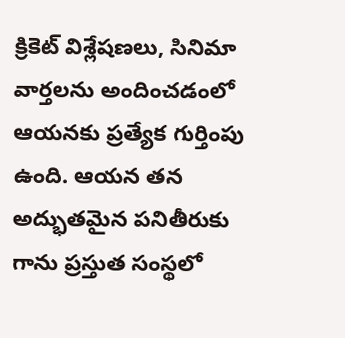క్రికెట్ విశ్లేషణలు, సినిమా వార్తలను అందించడంలో ఆయనకు ప్రత్యేక గుర్తింపు ఉంది. ఆయన తన అద్భుతమైన పనితీరుకు గాను ప్రస్తుత సంస్థలో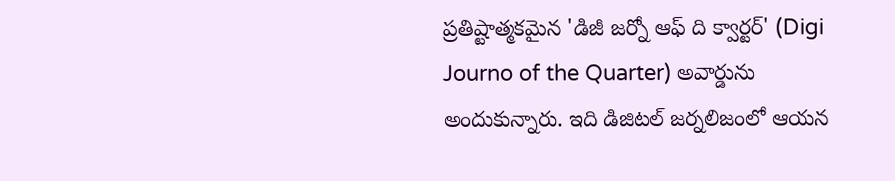ప్రతిష్టాత్మకమైన 'డిజీ జర్నో ఆఫ్ ది క్వార్టర్' (Digi Journo of the Quarter) అవార్డును అందుకున్నారు. ఇది డిజిటల్ జర్నలిజంలో ఆయన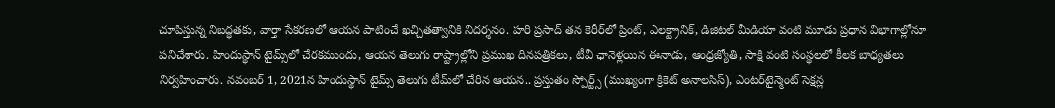చూపిస్తున్న నిబద్ధతకు, వార్తా సేకరణలో ఆయన పాటించే ఖచ్చితత్వానికి నిదర్శనం. హరి ప్రసాద్ తన కెరీర్‌లో ప్రింట్, ఎలక్ట్రానిక్, డిజిటల్ మీడియా వంటి మూడు ప్రధాన విభాగాల్లోనూ పనిచేశారు. హిందుస్థాన్ టైమ్స్‌లో చేరకముందు, ఆయన తెలుగు రాష్ట్రాల్లోని ప్రముఖ దినపత్రికలు, టీవీ ఛానెళ్లయిన ఈనాడు, ఆంధ్రజ్యోతి, సాక్షి వంటి సంస్థలలో కీలక బాధ్యతలు నిర్వహించారు. నవంబర్ 1, 2021న హిందుస్థాన్ టైమ్స్ తెలుగు టీమ్‌లో చేరిన ఆయన.. ప్రస్తుతం స్పోర్ట్స్ (ముఖ్యంగా క్రికెట్ అనాలసిస్), ఎంటర్‌టైన్మెంట్ సెక్షన్ల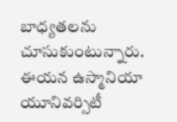బాధ్యతలను చూసుకుంటున్నారు. ఈయన ఉస్మానియా యూనివర్సిటీ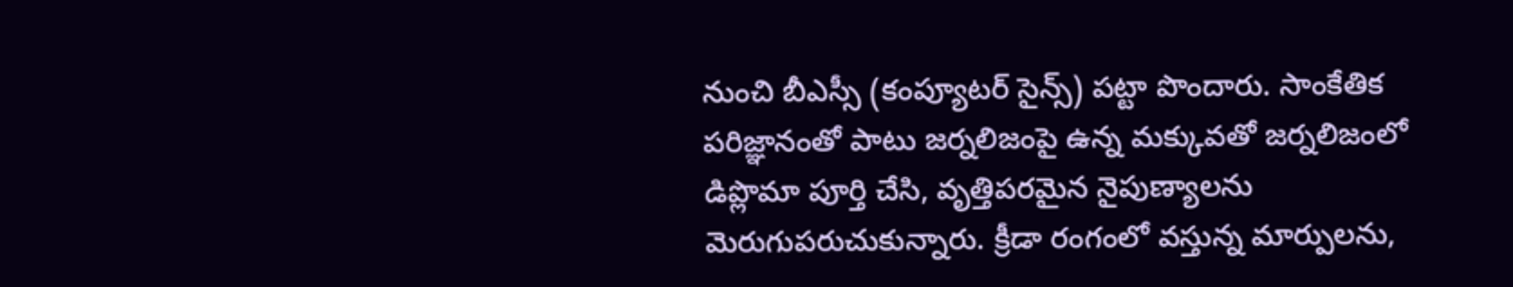నుంచి బీఎస్సీ (కంప్యూటర్ సైన్స్) పట్టా పొందారు. సాంకేతిక పరిజ్ఞానంతో పాటు జర్నలిజంపై ఉన్న మక్కువతో జర్నలిజంలో డిప్లొమా పూర్తి చేసి, వృత్తిపరమైన నైపుణ్యాలను మెరుగుపరుచుకున్నారు. క్రీడా రంగంలో వస్తున్న మార్పులను,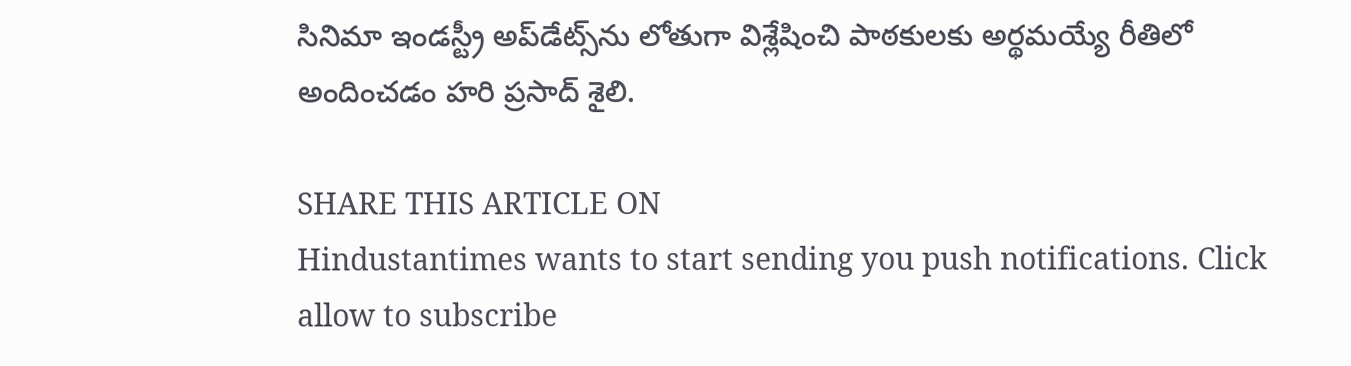సినిమా ఇండస్ట్రీ అప్‌డేట్స్‌ను లోతుగా విశ్లేషించి పాఠకులకు అర్థమయ్యే రీతిలో అందించడం హరి ప్రసాద్ శైలి.

SHARE THIS ARTICLE ON
Hindustantimes wants to start sending you push notifications. Click allow to subscribe